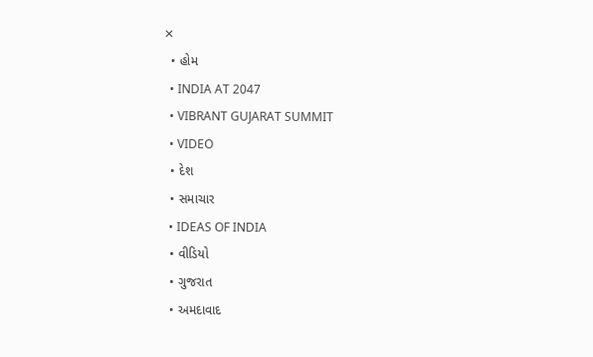✕
  • હોમ
  • INDIA AT 2047
  • VIBRANT GUJARAT SUMMIT
  • VIDEO
  • દેશ
  • સમાચાર
  • IDEAS OF INDIA
  • વીડિયો
  • ગુજરાત
  • અમદાવાદ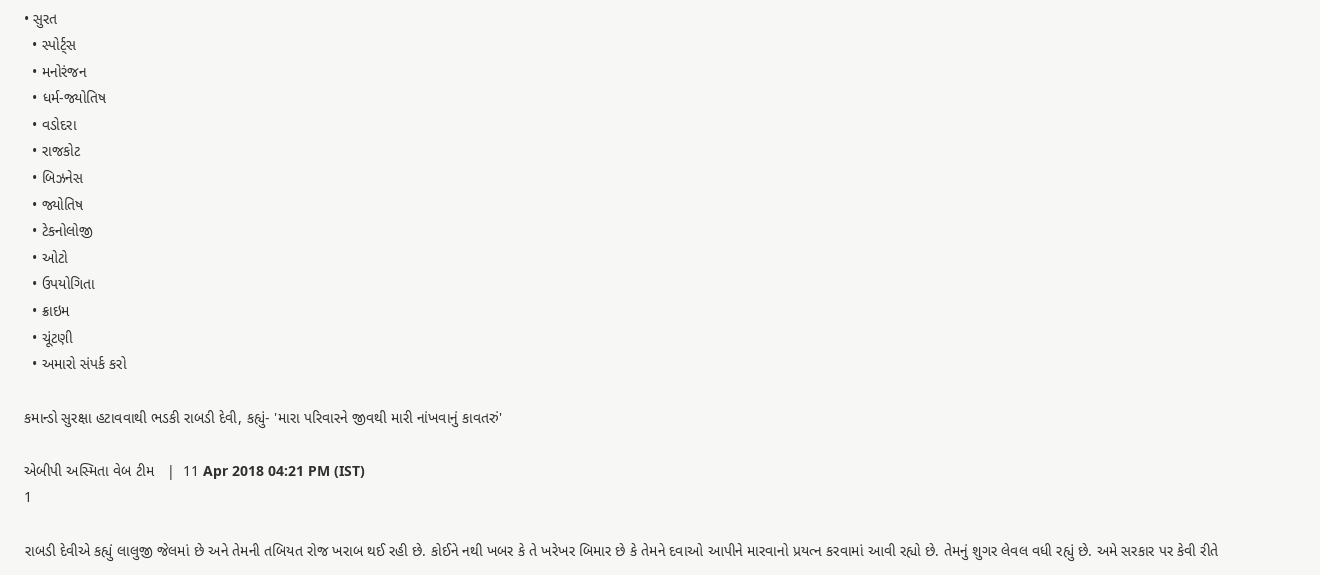• સુરત
  • સ્પોર્ટ્સ
  • મનોરંજન
  • ધર્મ-જ્યોતિષ
  • વડોદરા
  • રાજકોટ
  • બિઝનેસ
  • જ્યોતિષ
  • ટેકનોલોજી
  • ઓટો
  • ઉપયોગિતા
  • ક્રાઇમ
  • ચૂંટણી
  • અમારો સંપર્ક કરો

કમાન્ડો સુરક્ષા હટાવવાથી ભડકી રાબડી દેવી, કહ્યું- 'મારા પરિવારને જીવથી મારી નાંખવાનું કાવતરું'

એબીપી અસ્મિતા વેબ ટીમ   |  11 Apr 2018 04:21 PM (IST)
1

રાબડી દેવીએ કહ્યું લાલુજી જેલમાં છે અને તેમની તબિયત રોજ ખરાબ થઈ રહી છે. કોઈને નથી ખબર કે તે ખરેખર બિમાર છે કે તેમને દવાઓ આપીને મારવાનો પ્રયત્ન કરવામાં આવી રહ્યો છે. તેમનું શુગર લેવલ વધી રહ્યું છે. અમે સરકાર પર કેવી રીતે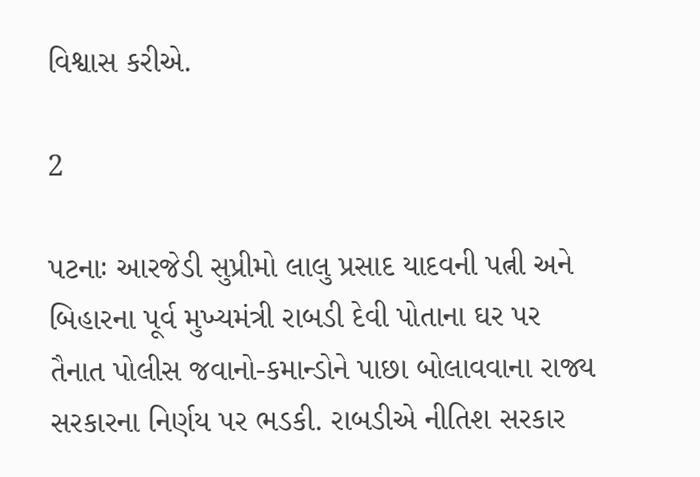વિશ્વાસ કરીએ.

2

પટનાઃ આરજેડી સુપ્રીમો લાલુ પ્રસાદ યાદવની પત્ની અને બિહારના પૂર્વ મુખ્યમંત્રી રાબડી દેવી પોતાના ઘર પર તૈનાત પોલીસ જવાનો-કમાન્ડોને પાછા બોલાવવાના રાજ્ય સરકારના નિર્ણય પર ભડકી. રાબડીએ નીતિશ સરકાર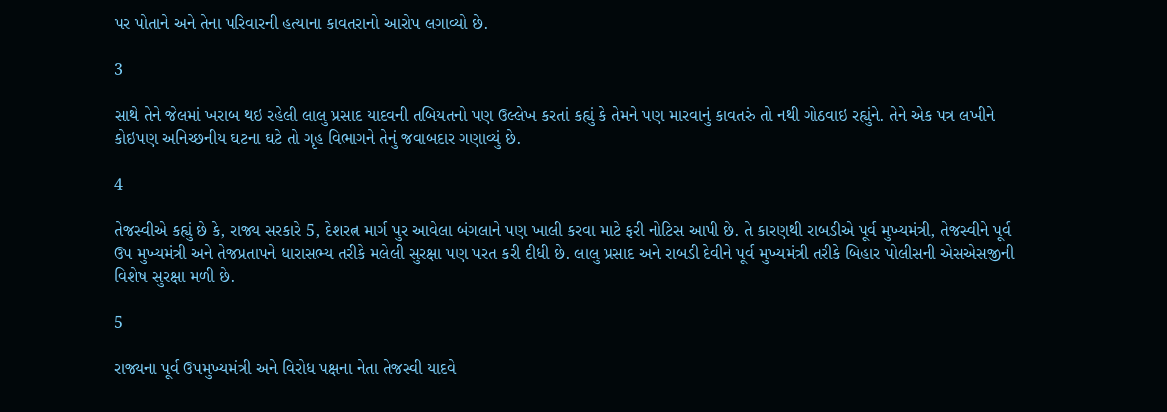પર પોતાને અને તેના પરિવારની હત્યાના કાવતરાનો આરોપ લગાવ્યો છે.

3

સાથે તેને જેલમાં ખરાબ થઇ રહેલી લાલુ પ્રસાદ યાદવની તબિયતનો પણ ઉલ્લેખ કરતાં કહ્યું કે તેમને પણ મારવાનું કાવતરું તો નથી ગોઠવાઇ રહ્યુંને. તેને એક પત્ર લખીને કોઇપણ અનિચ્છનીય ઘટના ઘટે તો ગૃહ વિભાગને તેનું જવાબદાર ગણાવ્યું છે.

4

તેજસ્વીએ કહ્યું છે કે, રાજ્ય સરકારે 5, દેશરત્ન માર્ગ પુર આવેલા બંગલાને પણ ખાલી કરવા માટે ફરી નોટિસ આપી છે. તે કારણથી રાબડીએ પૂર્વ મુખ્યમંત્રી, તેજસ્વીને પૂર્વ ઉપ મુખ્યમંત્રી અને તેજપ્રતાપને ધારાસભ્ય તરીકે મલેલી સુરક્ષા પણ પરત કરી દીધી છે. લાલુ પ્રસાદ અને રાબડી દેવીને પૂર્વ મુખ્યમંત્રી તરીકે બિહાર પોલીસની એસએસજીની વિશેષ સુરક્ષા મળી છે.

5

રાજ્યના પૂર્વ ઉપમુખ્યમંત્રી અને વિરોધ પક્ષના નેતા તેજસ્વી યાદવે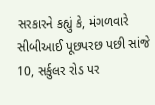સરકારને કહ્યું કે, મંગળવારે સીબીઆઈ પૂછપરછ પછી સાંજે 10, સર્કુલર રોડ પર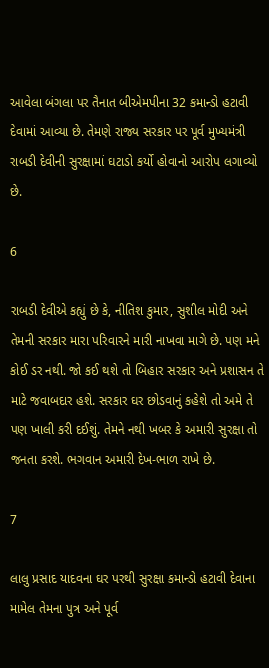આવેલા બંગલા પર તૈનાત બીએમપીના 32 કમાન્ડો હટાવી દેવામાં આવ્યા છે. તેમણે રાજ્ય સરકાર પર પૂર્વ મુખ્યમંત્રી રાબડી દેવીની સુરક્ષામાં ઘટાડો કર્યો હોવાનો આરોપ લગાવ્યો છે.

6

રાબડી દેવીએ કહ્યું છે કે, નીતિશ કુમાર, સુશીલ મોદી અને તેમની સરકાર મારા પરિવારને મારી નાખવા માગે છે. પણ મને કોઈ ડર નથી. જો કઈ થશે તો બિહાર સરકાર અને પ્રશાસન તે માટે જવાબદાર હશે. સરકાર ઘર છોડવાનું કહેશે તો અમે તે પણ ખાલી કરી દઈશું. તેમને નથી ખબર કે અમારી સુરક્ષા તો જનતા કરશે. ભગવાન અમારી દેખ-ભાળ રાખે છે.

7

લાલુ પ્રસાદ યાદવના ઘર પરથી સુરક્ષા કમાન્ડો હટાવી દેવાના મામેલ તેમના પુત્ર અને પૂર્વ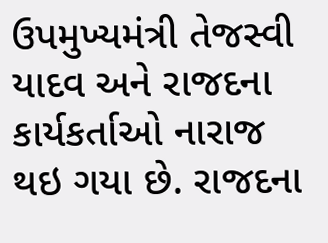ઉપમુખ્યમંત્રી તેજસ્વી યાદવ અને રાજદના કાર્યકર્તાઓ નારાજ થઇ ગયા છે. રાજદના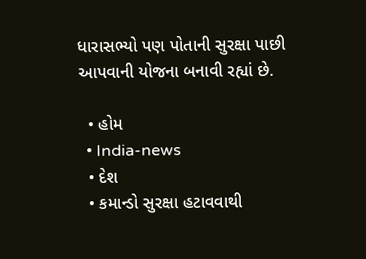ધારાસભ્યો પણ પોતાની સુરક્ષા પાછી આપવાની યોજના બનાવી રહ્યાં છે.

  • હોમ
  • India-news
  • દેશ
  • કમાન્ડો સુરક્ષા હટાવવાથી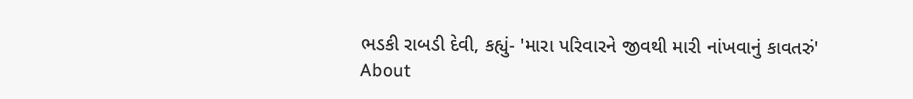ભડકી રાબડી દેવી, કહ્યું- 'મારા પરિવારને જીવથી મારી નાંખવાનું કાવતરું'
About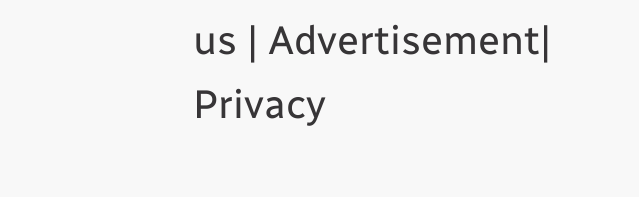us | Advertisement| Privacy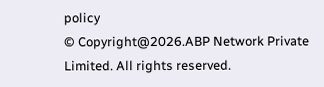policy
© Copyright@2026.ABP Network Private Limited. All rights reserved.